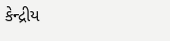કેન્દ્રીય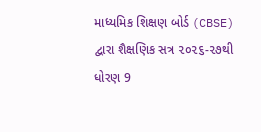માધ્યમિક શિક્ષણ બોર્ડ (CBSE) દ્વારા શૈક્ષણિક સત્ર ૨૦૨૬-૨૭થી ધોરણ 9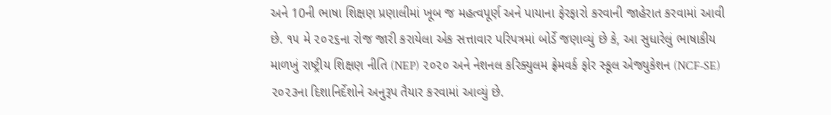અને 10ની ભાષા શિક્ષણ પ્રણાલીમાં ખૂબ જ મહત્વપૂર્ણ અને પાયાના ફેરફારો કરવાની જાહેરાત કરવામાં આવી છે. ૧૫ મે ૨૦૨૬ના રોજ જારી કરાયેલા એક સત્તાવાર પરિપત્રમાં બોર્ડે જણાવ્યું છે કે, આ સુધારેલું ભાષાકીય માળખું રાષ્ટ્રીય શિક્ષણ નીતિ (NEP) ૨૦૨૦ અને નેશનલ કરિક્યુલમ ફ્રેમવર્ક ફોર સ્કૂલ એજ્યુકેશન (NCF-SE) ૨૦૨૩ના દિશાનિર્દેશોને અનુરૂપ તૈયાર કરવામાં આવ્યું છે.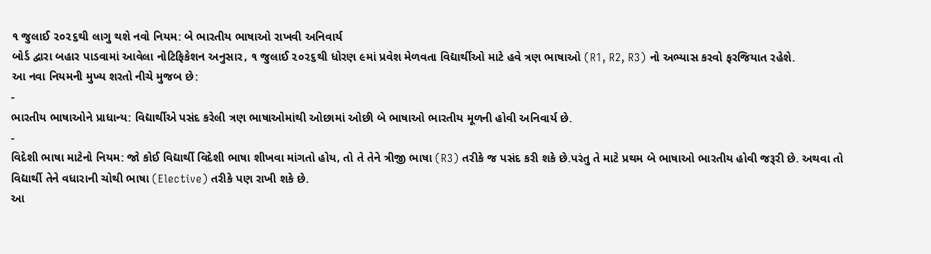૧ જુલાઈ ૨૦૨૬થી લાગુ થશે નવો નિયમ: બે ભારતીય ભાષાઓ રાખવી અનિવાર્ય
બોર્ડ દ્વારા બહાર પાડવામાં આવેલા નોટિફિકેશન અનુસાર, ૧ જુલાઈ ૨૦૨૬થી ધોરણ ૯માં પ્રવેશ મેળવતા વિદ્યાર્થીઓ માટે હવે ત્રણ ભાષાઓ (R1, R2, R3) નો અભ્યાસ કરવો ફરજિયાત રહેશે.
આ નવા નિયમની મુખ્ય શરતો નીચે મુજબ છે:
-
ભારતીય ભાષાઓને પ્રાધાન્ય: વિદ્યાર્થીએ પસંદ કરેલી ત્રણ ભાષાઓમાંથી ઓછામાં ઓછી બે ભાષાઓ ભારતીય મૂળની હોવી અનિવાર્ય છે.
-
વિદેશી ભાષા માટેનો નિયમ: જો કોઈ વિદ્યાર્થી વિદેશી ભાષા શીખવા માંગતો હોય, તો તે તેને ત્રીજી ભાષા (R3) તરીકે જ પસંદ કરી શકે છે.પરંતુ તે માટે પ્રથમ બે ભાષાઓ ભારતીય હોવી જરૂરી છે. અથવા તો વિદ્યાર્થી તેને વધારાની ચોથી ભાષા (Elective) તરીકે પણ રાખી શકે છે.
આ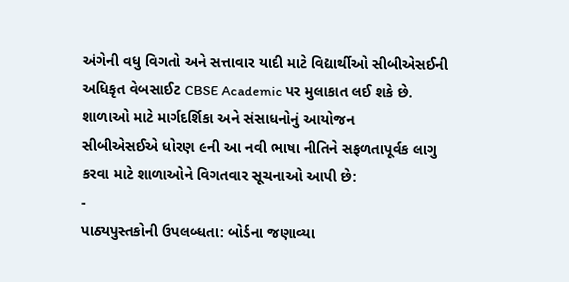અંગેની વધુ વિગતો અને સત્તાવાર યાદી માટે વિદ્યાર્થીઓ સીબીએસઈની અધિકૃત વેબસાઈટ CBSE Academic પર મુલાકાત લઈ શકે છે.
શાળાઓ માટે માર્ગદર્શિકા અને સંસાધનોનું આયોજન
સીબીએસઈએ ધોરણ ૯ની આ નવી ભાષા નીતિને સફળતાપૂર્વક લાગુ કરવા માટે શાળાઓને વિગતવાર સૂચનાઓ આપી છે:
-
પાઠ્યપુસ્તકોની ઉપલબ્ધતા: બોર્ડના જણાવ્યા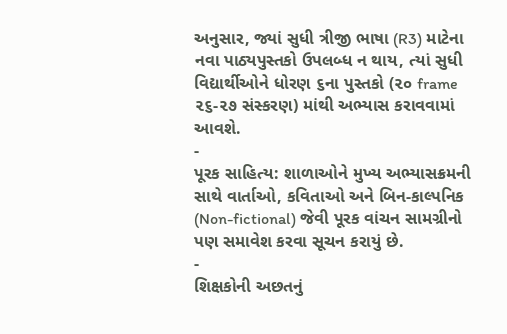અનુસાર, જ્યાં સુધી ત્રીજી ભાષા (R3) માટેના નવા પાઠ્યપુસ્તકો ઉપલબ્ધ ન થાય, ત્યાં સુધી વિદ્યાર્થીઓને ધોરણ ૬ના પુસ્તકો (૨૦ frame ૨૬-૨૭ સંસ્કરણ) માંથી અભ્યાસ કરાવવામાં આવશે.
-
પૂરક સાહિત્ય: શાળાઓને મુખ્ય અભ્યાસક્રમની સાથે વાર્તાઓ, કવિતાઓ અને બિન-કાલ્પનિક (Non-fictional) જેવી પૂરક વાંચન સામગ્રીનો પણ સમાવેશ કરવા સૂચન કરાયું છે.
-
શિક્ષકોની અછતનું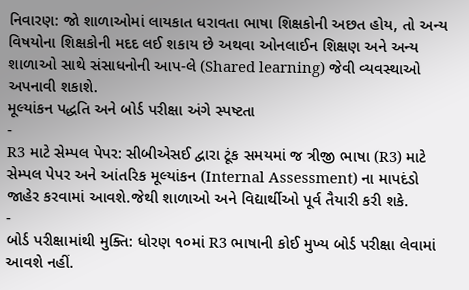નિવારણ: જો શાળાઓમાં લાયકાત ધરાવતા ભાષા શિક્ષકોની અછત હોય, તો અન્ય વિષયોના શિક્ષકોની મદદ લઈ શકાય છે અથવા ઓનલાઈન શિક્ષણ અને અન્ય શાળાઓ સાથે સંસાધનોની આપ-લે (Shared learning) જેવી વ્યવસ્થાઓ અપનાવી શકાશે.
મૂલ્યાંકન પદ્ધતિ અને બોર્ડ પરીક્ષા અંગે સ્પષ્ટતા
-
R3 માટે સેમ્પલ પેપર: સીબીએસઈ દ્વારા ટૂંક સમયમાં જ ત્રીજી ભાષા (R3) માટે સેમ્પલ પેપર અને આંતરિક મૂલ્યાંકન (Internal Assessment) ના માપદંડો જાહેર કરવામાં આવશે.જેથી શાળાઓ અને વિદ્યાર્થીઓ પૂર્વ તૈયારી કરી શકે.
-
બોર્ડ પરીક્ષામાંથી મુક્તિ: ધોરણ ૧૦માં R3 ભાષાની કોઈ મુખ્ય બોર્ડ પરીક્ષા લેવામાં આવશે નહીં.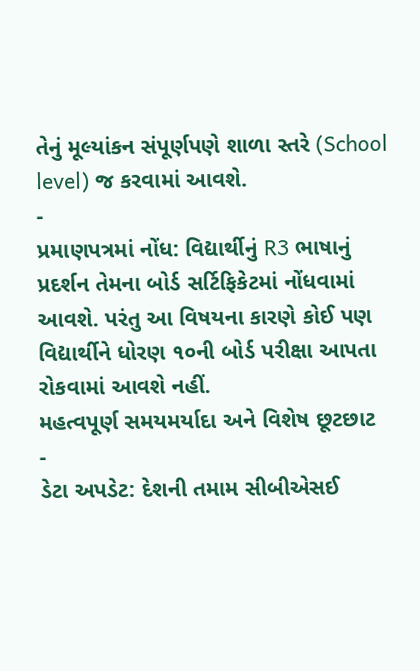તેનું મૂલ્યાંકન સંપૂર્ણપણે શાળા સ્તરે (School level) જ કરવામાં આવશે.
-
પ્રમાણપત્રમાં નોંધ: વિદ્યાર્થીનું R3 ભાષાનું પ્રદર્શન તેમના બોર્ડ સર્ટિફિકેટમાં નોંધવામાં આવશે. પરંતુ આ વિષયના કારણે કોઈ પણ વિદ્યાર્થીને ધોરણ ૧૦ની બોર્ડ પરીક્ષા આપતા રોકવામાં આવશે નહીં.
મહત્વપૂર્ણ સમયમર્યાદા અને વિશેષ છૂટછાટ
-
ડેટા અપડેટ: દેશની તમામ સીબીએસઈ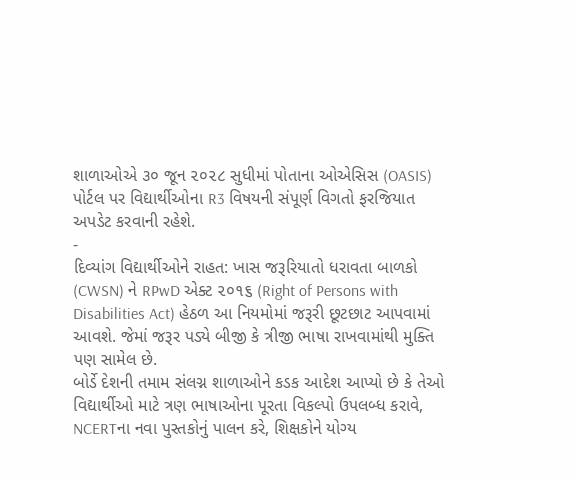શાળાઓએ ૩૦ જૂન ૨૦૨૮ સુધીમાં પોતાના ઓએસિસ (OASIS) પોર્ટલ પર વિદ્યાર્થીઓના R3 વિષયની સંપૂર્ણ વિગતો ફરજિયાત અપડેટ કરવાની રહેશે.
-
દિવ્યાંગ વિદ્યાર્થીઓને રાહત: ખાસ જરૂરિયાતો ધરાવતા બાળકો (CWSN) ને RPwD એક્ટ ૨૦૧૬ (Right of Persons with Disabilities Act) હેઠળ આ નિયમોમાં જરૂરી છૂટછાટ આપવામાં આવશે. જેમાં જરૂર પડ્યે બીજી કે ત્રીજી ભાષા રાખવામાંથી મુક્તિ પણ સામેલ છે.
બોર્ડે દેશની તમામ સંલગ્ન શાળાઓને કડક આદેશ આપ્યો છે કે તેઓ વિદ્યાર્થીઓ માટે ત્રણ ભાષાઓના પૂરતા વિકલ્પો ઉપલબ્ધ કરાવે, NCERTના નવા પુસ્તકોનું પાલન કરે, શિક્ષકોને યોગ્ય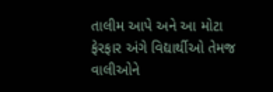તાલીમ આપે અને આ મોટા ફેરફાર અંગે વિદ્યાર્થીઓ તેમજ વાલીઓને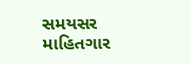સમયસર માહિતગાર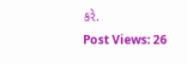કરે.
Post Views: 26